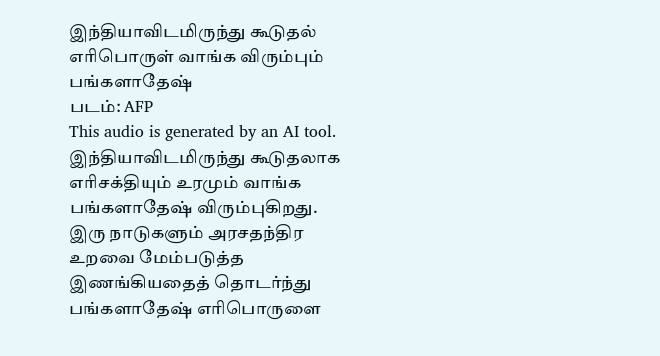இந்தியாவிடமிருந்து கூடுதல் எரிபொருள் வாங்க விரும்பும் பங்களாதேஷ்
படம்: AFP
This audio is generated by an AI tool.
இந்தியாவிடமிருந்து கூடுதலாக எரிசக்தியும் உரமும் வாங்க பங்களாதேஷ் விரும்புகிறது.
இரு நாடுகளும் அரசதந்திர உறவை மேம்படுத்த இணங்கியதைத் தொடர்ந்து பங்களாதேஷ் எரிபொருளை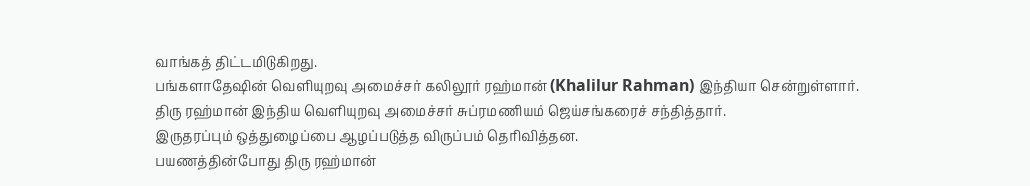வாங்கத் திட்டமிடுகிறது.
பங்களாதேஷின் வெளியுறவு அமைச்சர் கலிலூர் ரஹ்மான் (Khalilur Rahman) இந்தியா சென்றுள்ளார்.
திரு ரஹ்மான் இந்திய வெளியுறவு அமைச்சர் சுப்ரமணியம் ஜெய்சங்கரைச் சந்தித்தார்.
இருதரப்பும் ஒத்துழைப்பை ஆழப்படுத்த விருப்பம் தெரிவித்தன.
பயணத்தின்போது திரு ரஹ்மான்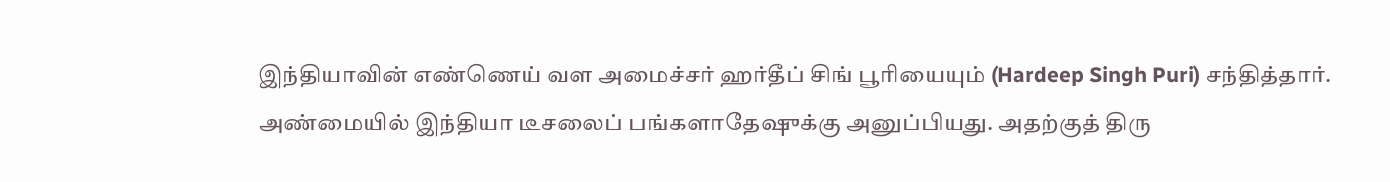இந்தியாவின் எண்ணெய் வள அமைச்சர் ஹர்தீப் சிங் பூரியையும் (Hardeep Singh Puri) சந்தித்தார்.
அண்மையில் இந்தியா டீசலைப் பங்களாதேஷுக்கு அனுப்பியது. அதற்குத் திரு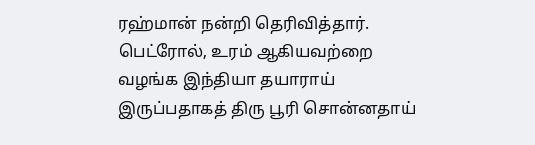ரஹ்மான் நன்றி தெரிவித்தார்.
பெட்ரோல், உரம் ஆகியவற்றை வழங்க இந்தியா தயாராய் இருப்பதாகத் திரு பூரி சொன்னதாய்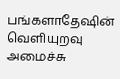பங்களாதேஷின் வெளியுறவு அமைச்சு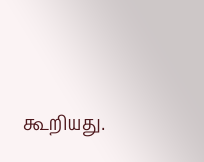கூறியது.